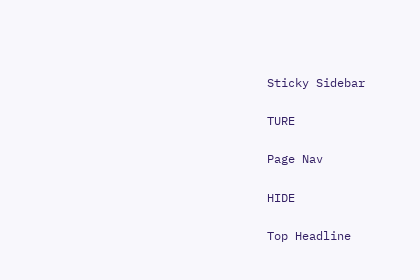Sticky Sidebar

TURE

Page Nav

HIDE

Top Headline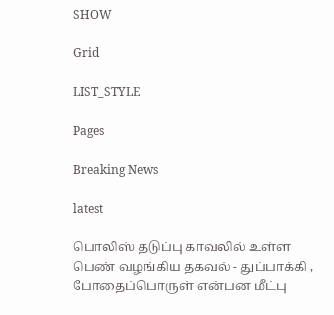SHOW

Grid

LIST_STYLE

Pages

Breaking News

latest

பொலிஸ் தடுப்பு காவலில் உள்ள பெண் வழங்கிய தகவல் - துப்பாக்கி , போதைப்பொருள் என்பன மீட்பு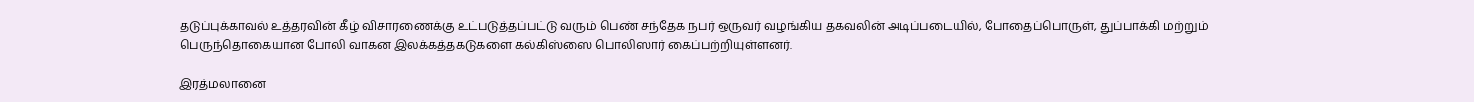தடுப்புக்காவல் உத்தரவின் கீழ் விசாரணைக்கு உட்படுத்தப்பட்டு வரும் பெண் சந்தேக நபர் ஒருவர் வழங்கிய தகவலின் அடிப்படையில், போதைப்பொருள், துப்பாக்கி மற்றும் பெருந்தொகையான போலி வாகன இலக்கத்தகடுகளை கல்கிஸ்ஸை பொலிஸார் கைப்பற்றியுள்ளனர்.

இரத்மலானை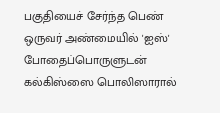பகுதியைச் சேர்ந்த பெண் ஒருவர் அண்மையில் 'ஐஸ்' போதைப்பொருளுடன் கல்கிஸ்ஸை பொலிஸாரால்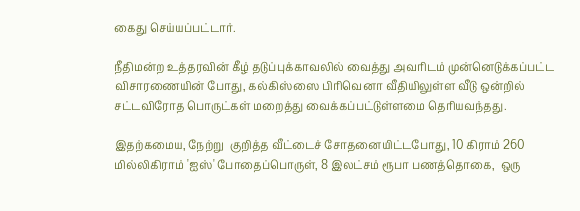கைது செய்யப்பட்டார்.

நீதிமன்ற உத்தரவின் கீழ் தடுப்புக்காவலில் வைத்து அவரிடம் முன்னெடுக்கப்பட்ட விசாரணையின் போது, கல்கிஸ்ஸை பிரிவெனா வீதியிலுள்ள வீடு ஒன்றில் சட்டவிரோத பொருட்கள் மறைத்து வைக்கப்பட்டுள்ளமை தெரியவந்தது.

இதற்கமைய, நேற்று  குறித்த வீட்டைச் சோதனையிட்டபோது, 10 கிராம் 260 மில்லிகிராம் 'ஐஸ்' போதைப்பொருள், 8 இலட்சம் ரூபா பணத்தொகை,  ஒரு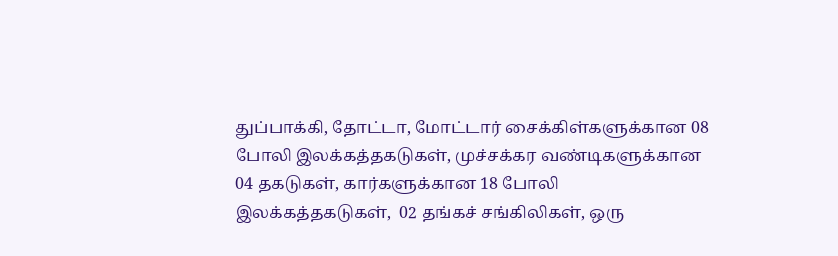துப்பாக்கி, தோட்டா, மோட்டார் சைக்கிள்களுக்கான 08 போலி இலக்கத்தகடுகள், முச்சக்கர வண்டிகளுக்கான 04 தகடுகள், கார்களுக்கான 18 போலி இலக்கத்தகடுகள்,  02 தங்கச் சங்கிலிகள், ஒரு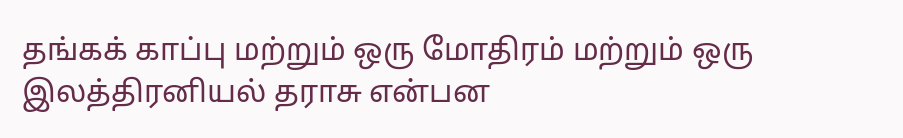தங்கக் காப்பு மற்றும் ஒரு மோதிரம் மற்றும் ஒரு இலத்திரனியல் தராசு என்பன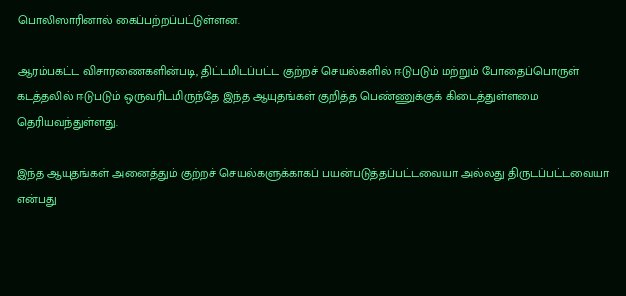பொலிஸாரினால் கைப்பற்றப்பட்டுள்ளன.

ஆரம்பகட்ட விசாரணைகளின்படி, திட்டமிடப்பட்ட குற்றச் செயல்களில் ஈடுபடும் மற்றும் போதைப்பொருள் கடத்தலில் ஈடுபடும் ஒருவரிடமிருந்தே இந்த ஆயுதங்கள் குறித்த பெண்ணுக்குக் கிடைத்துள்ளமை தெரியவந்துள்ளது.

இந்த ஆயுதங்கள் அனைத்தும் குற்றச் செயல்களுக்காகப் பயன்படுத்தப்பட்டவையா அல்லது திருடப்பட்டவையா என்பது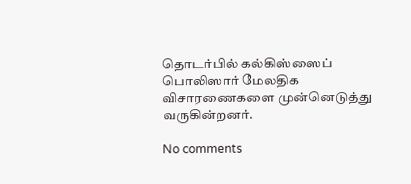தொடர்பில் கல்கிஸ்ஸைப் பொலிஸார் மேலதிக விசாரணைகளை முன்னெடுத்து வருகின்றனர்.

No comments